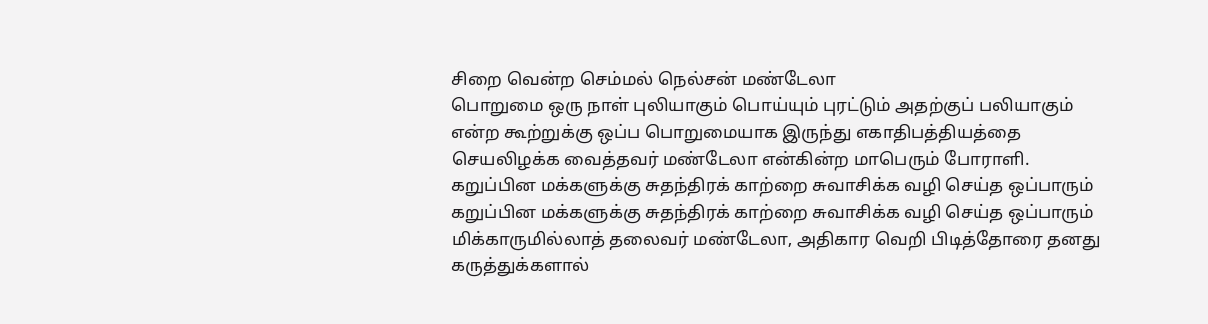சிறை வென்ற செம்மல் நெல்சன் மண்டேலா
பொறுமை ஒரு நாள் புலியாகும் பொய்யும் புரட்டும் அதற்குப் பலியாகும் என்ற கூற்றுக்கு ஒப்ப பொறுமையாக இருந்து எகாதிபத்தியத்தை
செயலிழக்க வைத்தவர் மண்டேலா என்கின்ற மாபெரும் போராளி.
கறுப்பின மக்களுக்கு சுதந்திரக் காற்றை சுவாசிக்க வழி செய்த ஒப்பாரும்
கறுப்பின மக்களுக்கு சுதந்திரக் காற்றை சுவாசிக்க வழி செய்த ஒப்பாரும்
மிக்காருமில்லாத் தலைவர் மண்டேலா, அதிகார வெறி பிடித்தோரை தனது கருத்துக்களால்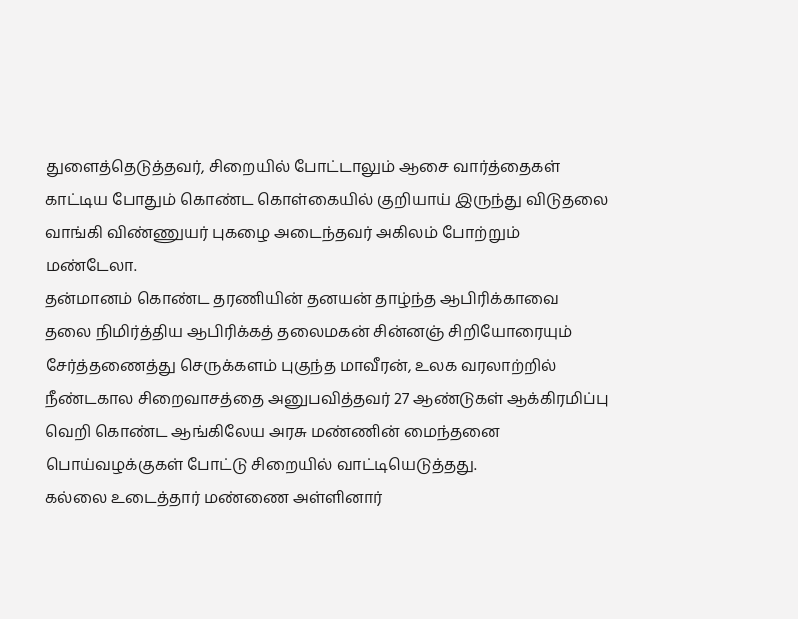துளைத்தெடுத்தவர், சிறையில் போட்டாலும் ஆசை வார்த்தைகள் காட்டிய போதும் கொண்ட கொள்கையில் குறியாய் இருந்து விடுதலை வாங்கி விண்ணுயர் புகழை அடைந்தவர் அகிலம் போற்றும் மண்டேலா.
தன்மானம் கொண்ட தரணியின் தனயன் தாழ்ந்த ஆபிரிக்காவை தலை நிமிர்த்திய ஆபிரிக்கத் தலைமகன் சின்னஞ் சிறியோரையும் சேர்த்தணைத்து செருக்களம் புகுந்த மாவீரன், உலக வரலாற்றில் நீண்டகால சிறைவாசத்தை அனுபவித்தவர் 27 ஆண்டுகள் ஆக்கிரமிப்பு வெறி கொண்ட ஆங்கிலேய அரசு மண்ணின் மைந்தனை பொய்வழக்குகள் போட்டு சிறையில் வாட்டியெடுத்தது.
கல்லை உடைத்தார் மண்ணை அள்ளினார்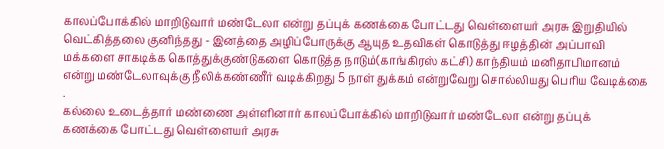காலப்போக்கில் மாறிடுவார் மண்டேலா என்று தப்புக் கணக்கை போட்டது வெள்ளையர் அரசு இறுதியில் வெட்கித்தலை குனிந்தது - இனத்தை அழிப்போருக்கு ஆயுத உதவிகள் கொடுத்து ஈழத்தின் அப்பாவி மக்களை சாகடிக்க கொத்துக்குண்டுகளை கொடுத்த நாடும்(காங்கிரஸ் கட்சி) காந்தியம் மனிதாபிமானம் என்று மண்டேலாவுக்கு நீலிக்கண்ணீர் வடிக்கிறது 5 நாள் துக்கம் என்றுவேறு சொல்லியது பெரிய வேடிக்கை .
கல்லை உடைத்தார் மண்ணை அள்ளினார் காலப்போக்கில் மாறிடுவார் மண்டேலா என்று தப்புக் கணக்கை போட்டது வெள்ளையர் அரசு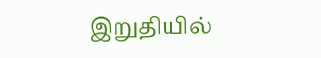இறுதியில்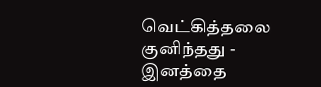வெட்கித்தலை குனிந்தது - இனத்தை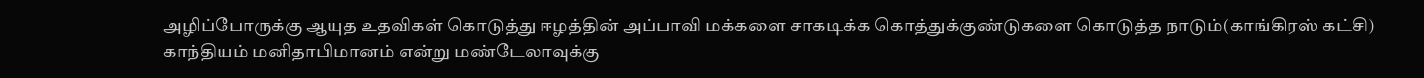அழிப்போருக்கு ஆயுத உதவிகள் கொடுத்து ஈழத்தின் அப்பாவி மக்களை சாகடிக்க கொத்துக்குண்டுகளை கொடுத்த நாடும்(காங்கிரஸ் கட்சி) காந்தியம் மனிதாபிமானம் என்று மண்டேலாவுக்கு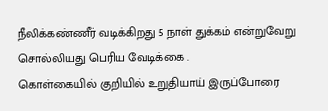நீலிக்கண்ணீர் வடிக்கிறது 5 நாள் துக்கம் என்றுவேறு சொல்லியது பெரிய வேடிக்கை .
கொள்கையில் குறியில் உறுதியாய் இருப்போரை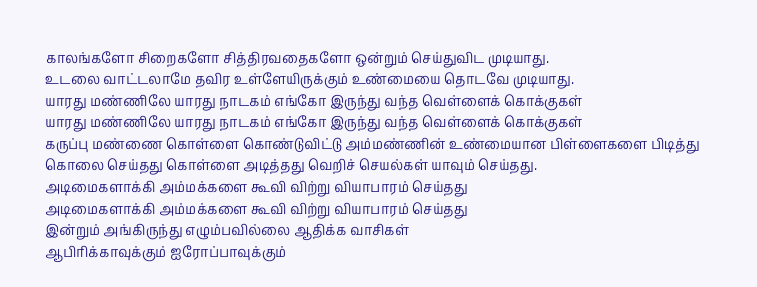காலங்களோ சிறைகளோ சித்திரவதைகளோ ஒன்றும் செய்துவிட முடியாது.
உடலை வாட்டலாமே தவிர உள்ளேயிருக்கும் உண்மையை தொடவே முடியாது.
யாரது மண்ணிலே யாரது நாடகம் எங்கோ இருந்து வந்த வெள்ளைக் கொக்குகள்
யாரது மண்ணிலே யாரது நாடகம் எங்கோ இருந்து வந்த வெள்ளைக் கொக்குகள்
கருப்பு மண்ணை கொள்ளை கொண்டுவிட்டு அம்மண்ணின் உண்மையான பிள்ளைகளை பிடித்து கொலை செய்தது கொள்ளை அடித்தது வெறிச் செயல்கள் யாவும் செய்தது.
அடிமைகளாக்கி அம்மக்களை கூவி விற்று வியாபாரம் செய்தது
அடிமைகளாக்கி அம்மக்களை கூவி விற்று வியாபாரம் செய்தது
இன்றும் அங்கிருந்து எழும்பவில்லை ஆதிக்க வாசிகள்
ஆபிரிக்காவுக்கும் ஐரோப்பாவுக்கும்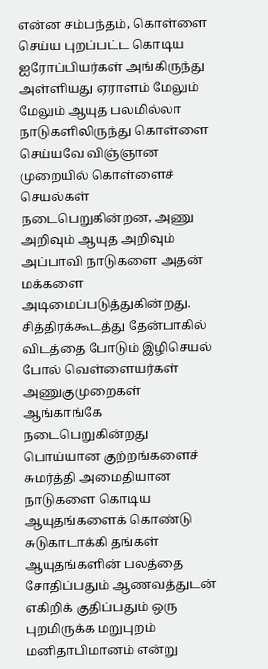என்ன சம்பந்தம், கொள்ளை செய்ய புறப்பட்ட கொடிய ஐரோப்பியர்கள் அங்கிருந்து அள்ளியது ஏராளம் மேலும் மேலும் ஆயுத பலமில்லா நாடுகளிலிருந்து கொள்ளை செய்யவே விஞ்ஞான
முறையில் கொள்ளைச் செயல்கள் நடைபெறுகின்றன, அணு அறிவும் ஆயுத அறிவும் அப்பாவி நாடுகளை அதன் மக்களை அடிமைப்படுத்துகின்றது.
சித்திரக்கூடத்து தேன்பாகில் விடத்தை போடும் இழிசெயல் போல் வெள்ளையர்கள் அணுகுமுறைகள் ஆங்காங்கே நடைபெறுகின்றது பொய்யான குற்றங்களைச் சுமர்த்தி அமைதியான நாடுகளை கொடிய ஆயுதங்களைக் கொண்டு சுடுகாடாக்கி தங்கள்
ஆயுதங்களின் பலத்தை சோதிப்பதும் ஆணவத்துடன் எகிறிக் குதிப்பதும் ஒரு புறமிருக்க மறுபுறம் மனிதாபிமானம் என்று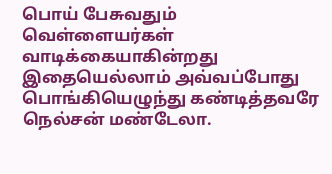பொய் பேசுவதும்
வெள்ளையர்கள் வாடிக்கையாகின்றது இதையெல்லாம் அவ்வப்போது பொங்கியெழுந்து கண்டித்தவரே நெல்சன் மண்டேலா.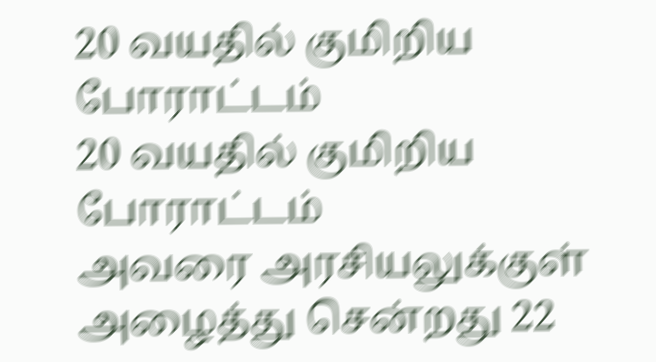20 வயதில் குமிறிய போராட்டம்
20 வயதில் குமிறிய போராட்டம்
அவரை அரசியலுக்குள் அழைத்து சென்றது 22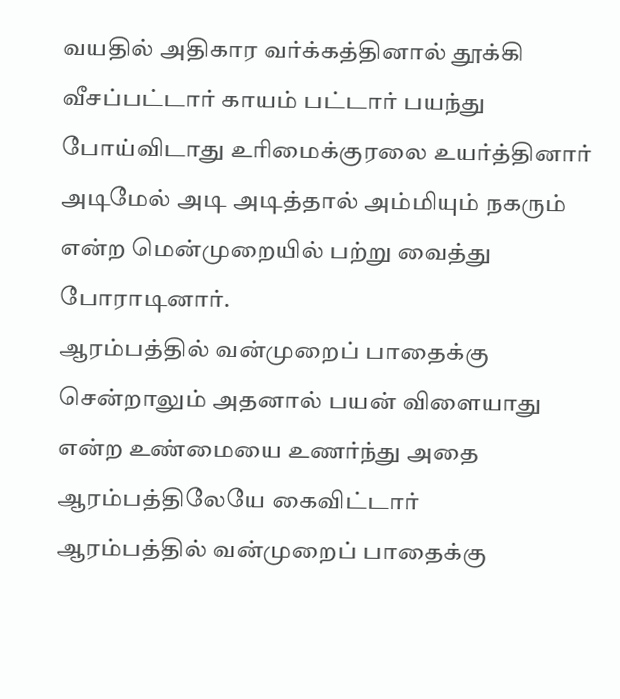வயதில் அதிகார வர்க்கத்தினால் தூக்கி வீசப்பட்டார் காயம் பட்டார் பயந்து போய்விடாது உரிமைக்குரலை உயர்த்தினார் அடிமேல் அடி அடித்தால் அம்மியும் நகரும் என்ற மென்முறையில் பற்று வைத்து போராடினார்.
ஆரம்பத்தில் வன்முறைப் பாதைக்கு சென்றாலும் அதனால் பயன் விளையாது என்ற உண்மையை உணர்ந்து அதை ஆரம்பத்திலேயே கைவிட்டார்
ஆரம்பத்தில் வன்முறைப் பாதைக்கு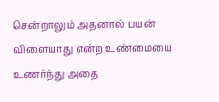சென்றாலும் அதனால் பயன் விளையாது என்ற உண்மையை உணர்ந்து அதை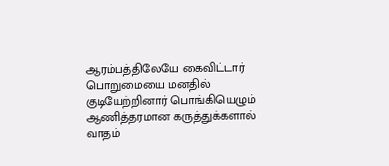ஆரம்பத்திலேயே கைவிட்டார்
பொறுமையை மனதில் குடியேற்றினார் பொங்கியெழும் ஆணித்தரமான கருத்துக்களால் வாதம்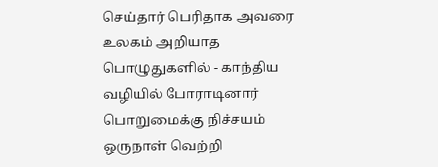செய்தார் பெரிதாக அவரை உலகம் அறியாத பொழுதுகளில் - காந்திய வழியில் போராடினார் பொறுமைக்கு நிச்சயம் ஒருநாள் வெற்றி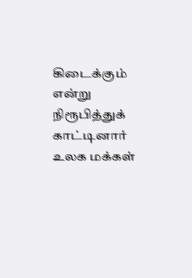கிடைக்கும் என்று நிரூபித்துக் காட்டினார்
உலக மக்கள்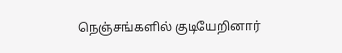நெஞ்சங்களில் குடியேறினார்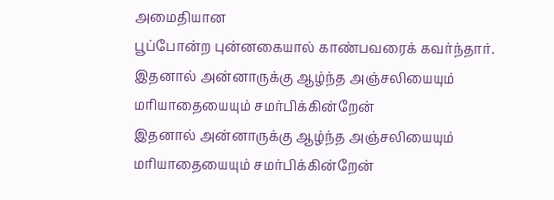அமைதியான
பூப்போன்ற புன்னகையால் காண்பவரைக் கவர்ந்தார்.
இதனால் அன்னாருக்கு ஆழ்ந்த அஞ்சலியையும் மரியாதையையும் சமர்பிக்கின்றேன்
இதனால் அன்னாருக்கு ஆழ்ந்த அஞ்சலியையும் மரியாதையையும் சமர்பிக்கின்றேன்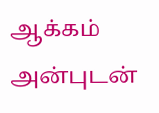ஆக்கம்
அன்புடன்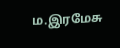ம.இரமேசு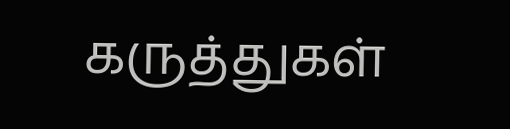கருத்துகள்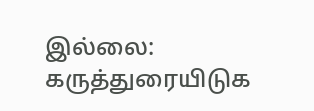இல்லை:
கருத்துரையிடுக